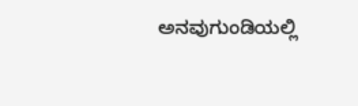ಅನವುಗುಂಡಿಯಲ್ಲಿ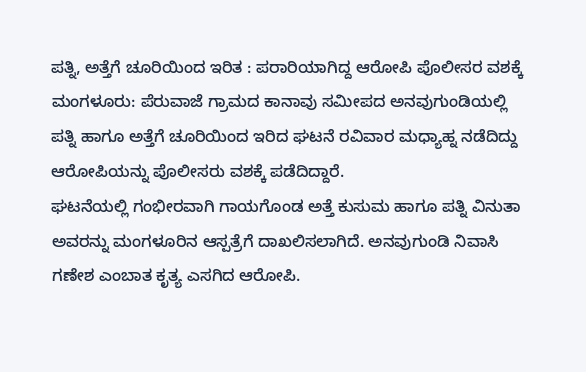ಪತ್ನಿ, ಅತ್ತೆಗೆ ಚೂರಿಯಿಂದ ಇರಿತ : ಪರಾರಿಯಾಗಿದ್ದ ಆರೋಪಿ ಪೊಲೀಸರ ವಶಕ್ಕೆ
ಮಂಗಳೂರು: ಪೆರುವಾಜೆ ಗ್ರಾಮದ ಕಾನಾವು ಸಮೀಪದ ಅನವುಗುಂಡಿಯಲ್ಲಿ ಪತ್ನಿ ಹಾಗೂ ಅತ್ತೆಗೆ ಚೂರಿಯಿಂದ ಇರಿದ ಘಟನೆ ರವಿವಾರ ಮಧ್ಯಾಹ್ನ ನಡೆದಿದ್ದು ಆರೋಪಿಯನ್ನು ಪೊಲೀಸರು ವಶಕ್ಕೆ ಪಡೆದಿದ್ದಾರೆ.
ಘಟನೆಯಲ್ಲಿ ಗಂಭೀರವಾಗಿ ಗಾಯಗೊಂಡ ಅತ್ತೆ ಕುಸುಮ ಹಾಗೂ ಪತ್ನಿ ವಿನುತಾ ಅವರನ್ನು ಮಂಗಳೂರಿನ ಆಸ್ಪತ್ರೆಗೆ ದಾಖಲಿಸಲಾಗಿದೆ. ಅನವುಗುಂಡಿ ನಿವಾಸಿ ಗಣೇಶ ಎಂಬಾತ ಕೃತ್ಯ ಎಸಗಿದ ಆರೋಪಿ.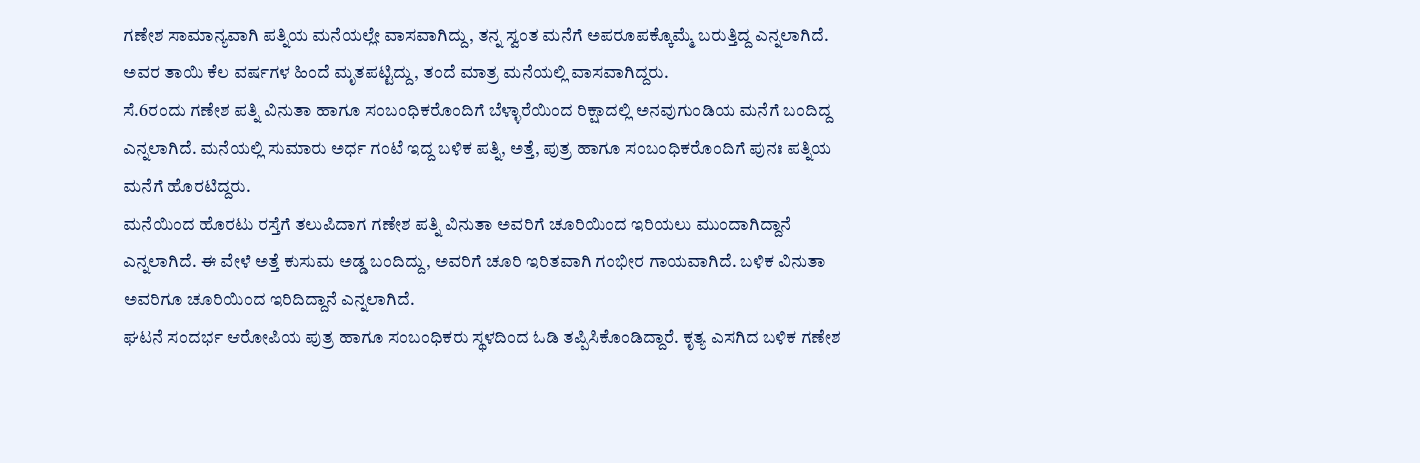ಗಣೇಶ ಸಾಮಾನ್ಯವಾಗಿ ಪತ್ನಿಯ ಮನೆಯಲ್ಲೇ ವಾಸವಾಗಿದ್ದು, ತನ್ನ ಸ್ವಂತ ಮನೆಗೆ ಅಪರೂಪಕ್ಕೊಮ್ಮೆ ಬರುತ್ತಿದ್ದ ಎನ್ನಲಾಗಿದೆ. ಅವರ ತಾಯಿ ಕೆಲ ವರ್ಷಗಳ ಹಿಂದೆ ಮೃತಪಟ್ಟಿದ್ದು, ತಂದೆ ಮಾತ್ರ ಮನೆಯಲ್ಲಿ ವಾಸವಾಗಿದ್ದರು.
ಸೆ.6ರಂದು ಗಣೇಶ ಪತ್ನಿ ವಿನುತಾ ಹಾಗೂ ಸಂಬಂಧಿಕರೊಂದಿಗೆ ಬೆಳ್ಳಾರೆಯಿಂದ ರಿಕ್ಷಾದಲ್ಲಿ ಅನವುಗುಂಡಿಯ ಮನೆಗೆ ಬಂದಿದ್ದ ಎನ್ನಲಾಗಿದೆ. ಮನೆಯಲ್ಲಿ ಸುಮಾರು ಅರ್ಧ ಗಂಟೆ ಇದ್ದ ಬಳಿಕ ಪತ್ನಿ, ಅತ್ತೆ, ಪುತ್ರ ಹಾಗೂ ಸಂಬಂಧಿಕರೊಂದಿಗೆ ಪುನಃ ಪತ್ನಿಯ ಮನೆಗೆ ಹೊರಟಿದ್ದರು.
ಮನೆಯಿಂದ ಹೊರಟು ರಸ್ತೆಗೆ ತಲುಪಿದಾಗ ಗಣೇಶ ಪತ್ನಿ ವಿನುತಾ ಅವರಿಗೆ ಚೂರಿಯಿಂದ ಇರಿಯಲು ಮುಂದಾಗಿದ್ದಾನೆ ಎನ್ನಲಾಗಿದೆ. ಈ ವೇಳೆ ಅತ್ತೆ ಕುಸುಮ ಅಡ್ಡ ಬಂದಿದ್ದು, ಅವರಿಗೆ ಚೂರಿ ಇರಿತವಾಗಿ ಗಂಭೀರ ಗಾಯವಾಗಿದೆ. ಬಳಿಕ ವಿನುತಾ ಅವರಿಗೂ ಚೂರಿಯಿಂದ ಇರಿದಿದ್ದಾನೆ ಎನ್ನಲಾಗಿದೆ.
ಘಟನೆ ಸಂದರ್ಭ ಆರೋಪಿಯ ಪುತ್ರ ಹಾಗೂ ಸಂಬಂಧಿಕರು ಸ್ಥಳದಿಂದ ಓಡಿ ತಪ್ಪಿಸಿಕೊಂಡಿದ್ದಾರೆ. ಕೃತ್ಯ ಎಸಗಿದ ಬಳಿಕ ಗಣೇಶ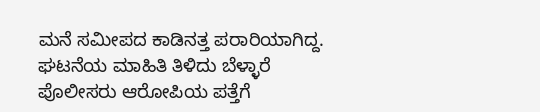ಮನೆ ಸಮೀಪದ ಕಾಡಿನತ್ತ ಪರಾರಿಯಾಗಿದ್ದ. ಘಟನೆಯ ಮಾಹಿತಿ ತಿಳಿದು ಬೆಳ್ಳಾರೆ ಪೊಲೀಸರು ಆರೋಪಿಯ ಪತ್ತೆಗೆ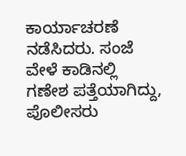ಕಾರ್ಯಾಚರಣೆ ನಡೆಸಿದರು. ಸಂಜೆ ವೇಳೆ ಕಾಡಿನಲ್ಲಿ ಗಣೇಶ ಪತ್ತೆಯಾಗಿದ್ದು, ಪೊಲೀಸರು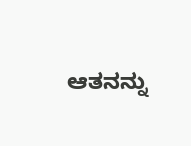ಆತನನ್ನು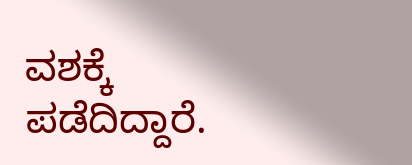ವಶಕ್ಕೆ ಪಡೆದಿದ್ದಾರೆ.